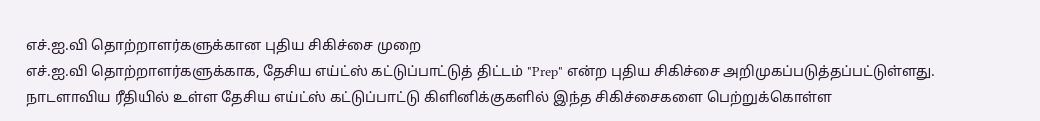எச்.ஐ.வி தொற்றாளர்களுக்கான புதிய சிகிச்சை முறை
எச்.ஐ.வி தொற்றாளர்களுக்காக, தேசிய எய்ட்ஸ் கட்டுப்பாட்டுத் திட்டம் "Prep" என்ற புதிய சிகிச்சை அறிமுகப்படுத்தப்பட்டுள்ளது.
நாடளாவிய ரீதியில் உள்ள தேசிய எய்ட்ஸ் கட்டுப்பாட்டு கிளினிக்குகளில் இந்த சிகிச்சைகளை பெற்றுக்கொள்ள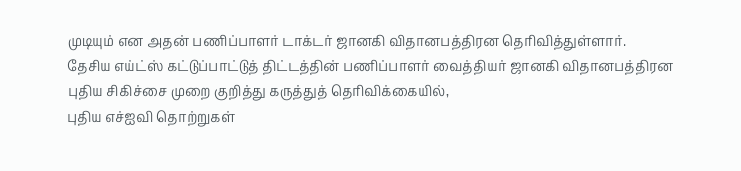முடியும் என அதன் பணிப்பாளர் டாக்டர் ஜானகி விதானபத்திரன தெரிவித்துள்ளார்.
தேசிய எய்ட்ஸ் கட்டுப்பாட்டுத் திட்டத்தின் பணிப்பாளர் வைத்தியர் ஜானகி விதானபத்திரன புதிய சிகிச்சை முறை குறித்து கருத்துத் தெரிவிக்கையில்,
புதிய எச்ஐவி தொற்றுகள்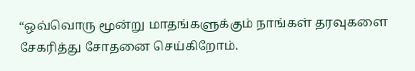“ஒவ்வொரு மூன்று மாதங்களுக்கும் நாங்கள் தரவுகளை சேகரித்து சோதனை செய்கிறோம்.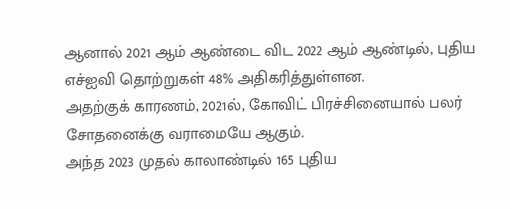ஆனால் 2021 ஆம் ஆண்டை விட 2022 ஆம் ஆண்டில், புதிய எச்ஐவி தொற்றுகள் 48% அதிகரித்துள்ளன.
அதற்குக் காரணம், 2021ல், கோவிட் பிரச்சினையால் பலர் சோதனைக்கு வராமையே ஆகும்.
அந்த 2023 முதல் காலாண்டில் 165 புதிய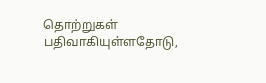தொற்றுகள் பதிவாகியுள்ளதோடு,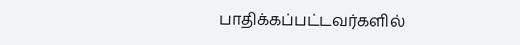பாதிக்கப்பட்டவர்களில்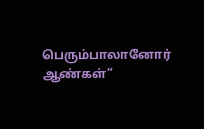பெரும்பாலானோர் ஆண்கள்”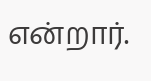என்றார்.